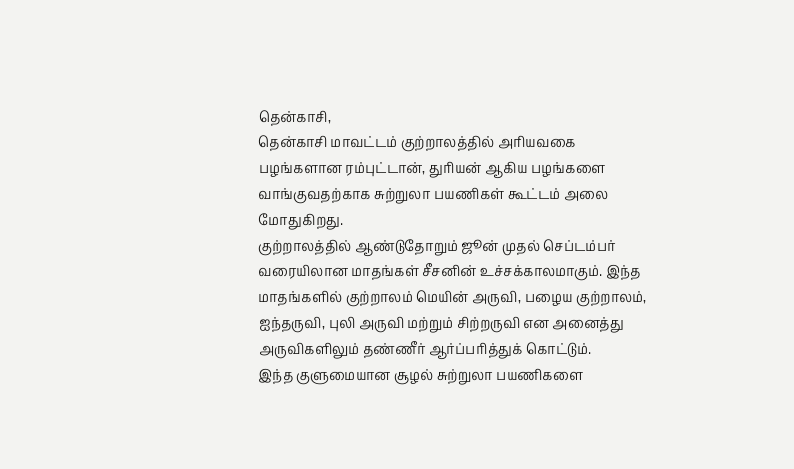தென்காசி,
தென்காசி மாவட்டம் குற்றாலத்தில் அரியவகை பழங்களான ரம்புட்டான், துரியன் ஆகிய பழங்களை வாங்குவதற்காக சுற்றுலா பயணிகள் கூட்டம் அலை மோதுகிறது.
குற்றாலத்தில் ஆண்டுதோறும் ஜூன் முதல் செப்டம்பர் வரையிலான மாதங்கள் சீசனின் உச்சக்காலமாகும். இந்த மாதங்களில் குற்றாலம் மெயின் அருவி, பழைய குற்றாலம், ஐந்தருவி, புலி அருவி மற்றும் சிற்றருவி என அனைத்து அருவிகளிலும் தண்ணீர் ஆர்ப்பரித்துக் கொட்டும்.
இந்த குளுமையான சூழல் சுற்றுலா பயணிகளை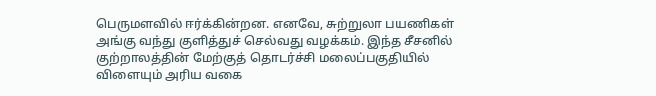பெருமளவில் ஈர்க்கின்றன. எனவே, சுற்றுலா பயணிகள் அங்கு வந்து குளித்துச் செல்வது வழக்கம். இந்த சீசனில் குற்றாலத்தின் மேற்குத் தொடர்ச்சி மலைப்பகுதியில் விளையும் அரிய வகை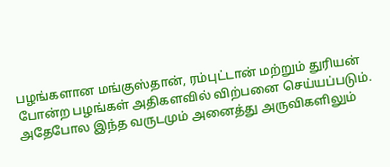பழங்களான மங்குஸ்தான், ரம்புட்டான் மற்றும் துரியன் போன்ற பழங்கள் அதிகளவில் விற்பனை செய்யப்படும்.
அதேபோல இந்த வருடமும் அனைத்து அருவிகளிலும்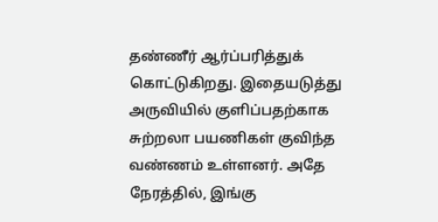தண்ணீர் ஆர்ப்பரித்துக் கொட்டுகிறது. இதையடுத்து அருவியில் குளிப்பதற்காக சுற்றலா பயணிகள் குவிந்த வண்ணம் உள்ளனர். அதே நேரத்தில், இங்கு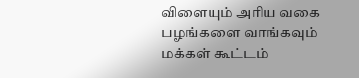விளையும் அரிய வகை பழங்களை வாங்கவும் மக்கள் கூட்டம்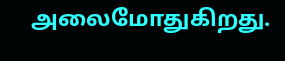அலைமோதுகிறது.